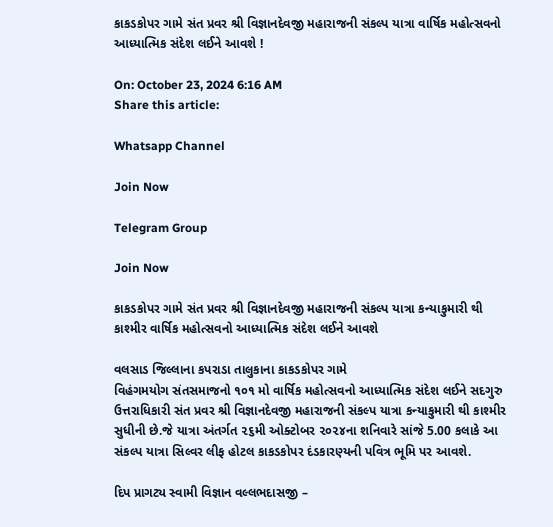કાકડકોપર ગામે સંત પ્રવર શ્રી વિજ્ઞાનદેવજી મહારાજની સંકલ્પ યાત્રા વાર્ષિક મહોત્સવનો આધ્યાત્મિક સંદેશ લઈને આવશે !

On: October 23, 2024 6:16 AM
Share this article:

Whatsapp Channel

Join Now

Telegram Group

Join Now

કાકડકોપર ગામે સંત પ્રવર શ્રી વિજ્ઞાનદેવજી મહારાજની સંકલ્પ યાત્રા કન્યાકુમારી થી કાશ્મીર વાર્ષિક મહોત્સવનો આધ્યાત્મિક સંદેશ લઈને આવશે

વલસાડ જિલ્લાના કપરાડા તાલુકાના કાકડકોપર ગામે
વિહંગમયોગ સંતસમાજનો ૧૦૧ મો વાર્ષિક મહોત્સવનો આધ્યાત્મિક સંદેશ લઈને સદગુરુ ઉત્તરાધિકારી સંત પ્રવર શ્રી વિજ્ઞાનદેવજી મહારાજની સંકલ્પ યાત્રા કન્યાકુમારી થી કાશ્મીર સુધીની છે.જે યાત્રા અંતર્ગત ૨૬મી ઓક્ટોબર ૨૦૨૪ના શનિવારે સાંજે 5.00 કલાકે આ સંકલ્પ યાત્રા સિલ્વર લીફ હોટલ કાકડકોપર દંડકારણ્યની પવિત્ર ભૂમિ પર આવશે.

દિપ પ્રાગટ્ય સ્વામી વિજ્ઞાન વલ્લભદાસજી –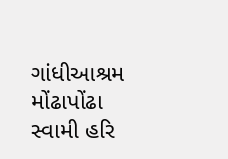ગાંધીઆશ્રમ મોંઢાપોંઢા સ્વામી હરિ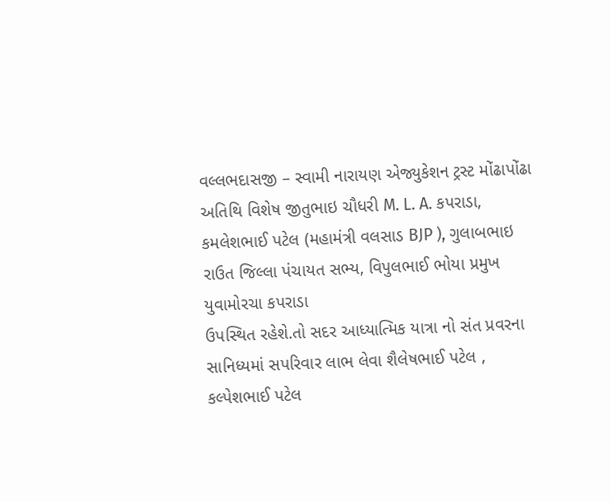વલ્લભદાસજી – સ્વામી નારાયણ એજ્યુકેશન ટ્રસ્ટ મોંઢાપોંઢા
અતિથિ વિશેષ જીતુભાઇ ચૌધરી M. L. A. કપરાડા, કમલેશભાઈ પટેલ (મહામંત્રી વલસાડ BJP ), ગુલાબભાઇ રાઉત જિલ્લા પંચાયત સભ્ય, વિપુલભાઈ ભોયા પ્રમુખ યુવામોરચા કપરાડા
ઉપસ્થિત રહેશે.તો સદર આધ્યાત્મિક યાત્રા નો સંત પ્રવરના સાનિધ્યમાં સપરિવાર લાભ લેવા શૈલેષભાઈ પટેલ , કલ્પેશભાઈ પટેલ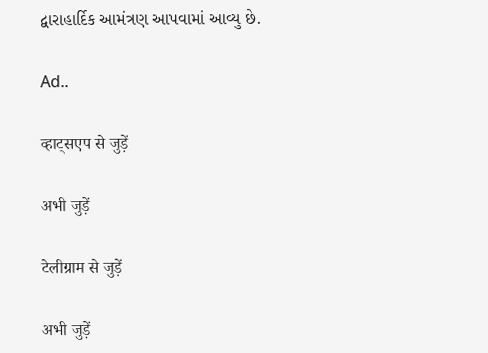દ્વારાહાર્દિક આમંત્રણ આપવામાં આવ્યુ છે.

Ad..

व्हाट्सएप से जुड़ें

अभी जुड़ें

टेलीग्राम से जुड़ें

अभी जुड़ें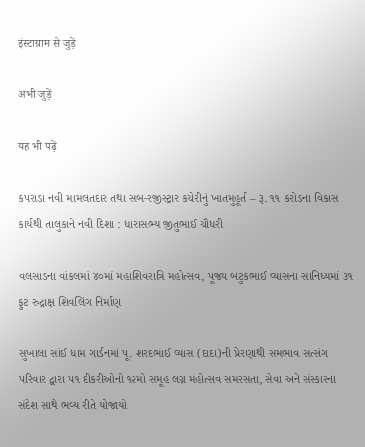इंस्टाग्राम से जुड़ें

अभी जुड़ें

यह भी पढ़ें

કપરાડા નવી મામલતદાર તથા સબ-રજીસ્ટ્રાર કચેરીનું ખાતમુહૂર્ત – રૂ. ૧૧ કરોડના વિકાસ કાર્યથી તાલુકાને નવી દિશા : ધારાસભ્ય જીતુભાઈ ચૌધરી

વલસાડના વાંકલમાં ૪૦માં મહાશિવરાત્રિ મહોત્સવ, પૂજ્ય બટુકભાઈ વ્યાસના સાનિધ્યમાં ૩૧ ફુટ રુદ્રાક્ષ શિવલિંગ નિર્માણ

સુખાલા સાંઈ ધામ ગાર્ડનમાં પૂ. શરદભાઈ વ્યાસ (દાદા)ની પ્રેરણાથી સમભાવ સત્સંગ પરિવાર દ્વારા ૫૧ દીકરીઓનો ૧૨મો સમૂહ લગ્ન મહોત્સવ સમરસતા, સેવા અને સંસ્કારના સંદેશ સાથે ભવ્ય રીતે યોજાયો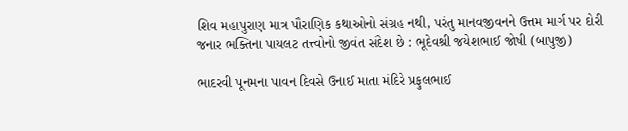શિવ મહાપુરાણ માત્ર પૌરાણિક કથાઓનો સંગ્રહ નથી, પરંતુ માનવજીવનને ઉત્તમ માર્ગ પર દોરી જનાર ભક્તિના પાયલટ તત્ત્વોનો જીવંત સંદેશ છે : ભૂદેવશ્રી જયેશભાઈ જોષી (બાપુજી)

ભાદરવી પૂનમના પાવન દિવસે ઉનાઈ માતા મંદિરે પ્રફુલભાઈ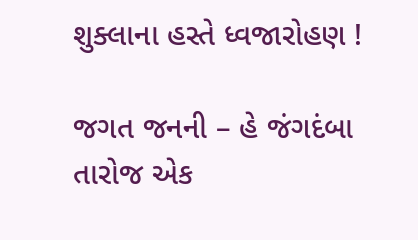શુક્લાના હસ્તે ધ્વજારોહણ !

જગત જનની – હે જંગદંબા તારોજ એક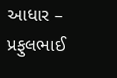આધાર – પ્રફુલભાઈ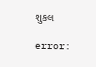શુકલ

error: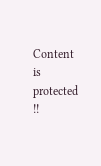Content is protected !!